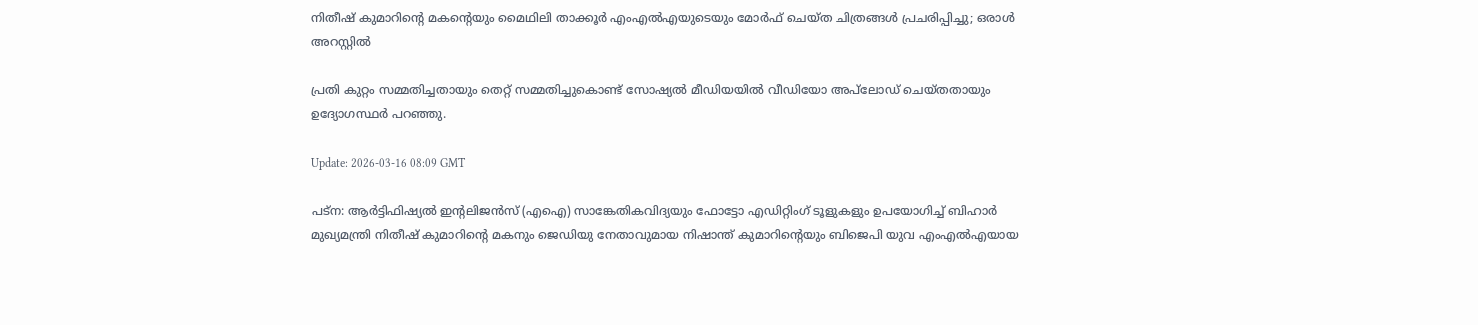നിതീഷ് കുമാറിന്റെ മകന്‍റെയും മൈഥിലി താക്കൂര്‍ എംഎൽഎയുടെയും മോര്‍ഫ് ചെയ്ത ചിത്രങ്ങള്‍ പ്രചരിപ്പിച്ചു; ഒരാള്‍ അറസ്റ്റില്‍

പ്രതി കുറ്റം സമ്മതിച്ചതായും തെറ്റ് സമ്മതിച്ചുകൊണ്ട് സോഷ്യൽ മീഡിയയിൽ വീഡിയോ അപ്‌ലോഡ് ചെയ്തതായും ഉദ്യോഗസ്ഥർ പറഞ്ഞു.

Update: 2026-03-16 08:09 GMT

പട്ന: ആർട്ടിഫിഷ്യൽ ഇന്റലിജൻസ് (എഐ) സാങ്കേതികവിദ്യയും ഫോട്ടോ എഡിറ്റിംഗ് ടൂളുകളും ഉപയോഗിച്ച് ബിഹാര്‍ മുഖ്യമന്ത്രി നിതീഷ് കുമാറിന്റെ മകനും ജെഡിയു നേതാവുമായ നിഷാന്ത് കുമാറിന്റെയും ബിജെപി യുവ എംഎൽഎയായ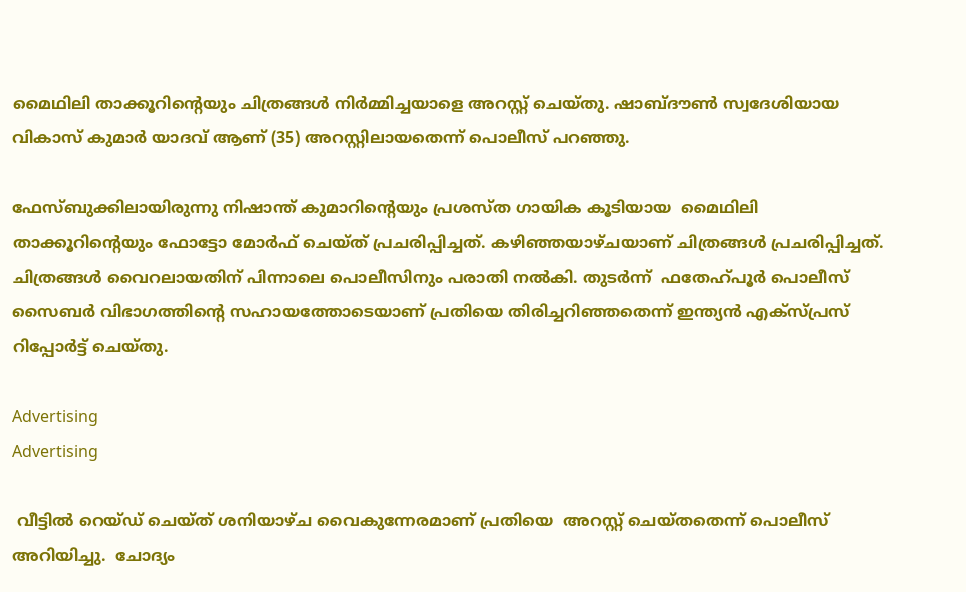മൈഥിലി താക്കൂറിന്റെയും ചിത്രങ്ങള്‍ നിര്‍മ്മിച്ചയാളെ അറസ്റ്റ് ചെയ്തു. ഷാബ്ദൗൺ സ്വദേശിയായ വികാസ് കുമാർ യാദവ് ആണ് (35) അറസ്റ്റിലായതെന്ന് പൊലീസ് പറഞ്ഞു.

ഫേസ്ബുക്കിലായിരുന്നു നിഷാന്ത് കുമാറിന്റെയും പ്രശസ്ത ഗായിക കൂടിയായ  മൈഥിലി താക്കൂറിന്റെയും ഫോട്ടോ മോര്‍ഫ് ചെയ്ത് പ്രചരിപ്പിച്ചത്. കഴിഞ്ഞയാഴ്ചയാണ് ചിത്രങ്ങള്‍ പ്രചരിപ്പിച്ചത്. ചിത്രങ്ങള്‍ വൈറലായതിന് പിന്നാലെ പൊലീസിനും പരാതി നല്‍കി. തുടര്‍ന്ന്  ഫതേഹ്പൂർ പൊലീസ്  സൈബര്‍ വിഭാഗത്തിന്‍റെ സഹായത്തോടെയാണ് പ്രതിയെ തിരിച്ചറിഞ്ഞതെന്ന് ഇന്ത്യന്‍ എക്സ്‍പ്രസ്  റിപ്പോര്‍ട്ട് ചെയ്തു.

Advertising
Advertising

 വീട്ടിൽ റെയ്ഡ് ചെയ്ത് ശനിയാഴ്ച വൈകുന്നേരമാണ് പ്രതിയെ  അറസ്റ്റ് ചെയ്തതെന്ന് പൊലീസ് അറിയിച്ചു.  ചോദ്യം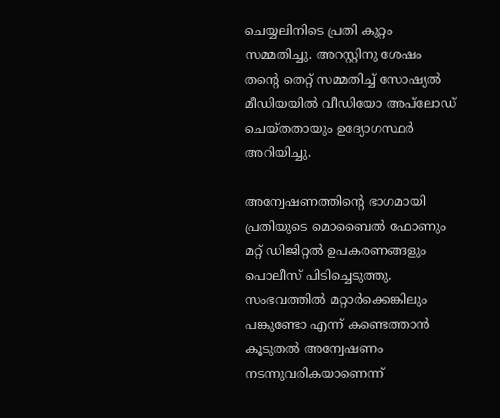ചെയ്യലിനിടെ പ്രതി കുറ്റം സമ്മതിച്ചു. അറസ്റ്റിനു ശേഷം തന്റെ തെറ്റ് സമ്മതിച്ച് സോഷ്യൽ മീഡിയയിൽ വീഡിയോ അപ്‌ലോഡ് ചെയ്തതായും ഉദ്യോഗസ്ഥർ അറിയിച്ചു.

അന്വേഷണത്തിന്റെ ഭാഗമായി പ്രതിയുടെ മൊബൈൽ ഫോണും മറ്റ് ഡിജിറ്റൽ ഉപകരണങ്ങളും പൊലീസ് പിടിച്ചെടുത്തു. സംഭവത്തില്‍ മറ്റാര്‍ക്കെങ്കിലും  പങ്കുണ്ടോ എന്ന് കണ്ടെത്താൻ കൂടുതൽ അന്വേഷണം നടന്നുവരികയാണെന്ന്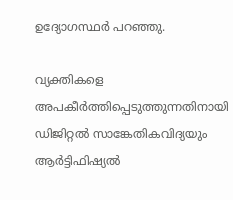ഉദ്യോഗസ്ഥർ പറഞ്ഞു.

വ്യക്തികളെ അപകീർത്തിപ്പെടുത്തുന്നതിനായി ഡിജിറ്റൽ സാങ്കേതികവിദ്യയും ആർട്ടിഫിഷ്യൽ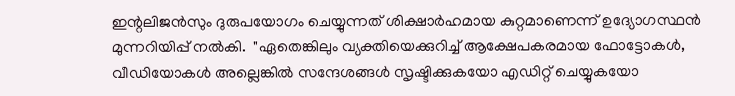ഇന്റലിജൻസും ദുരുപയോഗം ചെയ്യുന്നത് ശിക്ഷാർഹമായ കുറ്റമാണെന്ന് ഉദ്യോഗസ്ഥൻ മുന്നറിയിപ്പ് നല്‍കി.  "ഏതെങ്കിലും വ്യക്തിയെക്കുറിച്ച് ആക്ഷേപകരമായ ഫോട്ടോകൾ, വീഡിയോകൾ അല്ലെങ്കിൽ സന്ദേശങ്ങൾ സൃഷ്ടിക്കുകയോ എഡിറ്റ് ചെയ്യുകയോ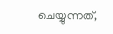ചെയ്യുന്നത്,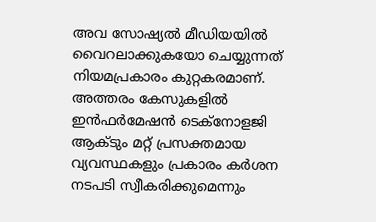അവ സോഷ്യൽ മീഡിയയിൽ വൈറലാക്കുകയോ ചെയ്യുന്നത് നിയമപ്രകാരം കുറ്റകരമാണ്. അത്തരം കേസുകളിൽ ഇൻഫർമേഷൻ ടെക്നോളജി ആക്ടും മറ്റ് പ്രസക്തമായ വ്യവസ്ഥകളും പ്രകാരം കർശന നടപടി സ്വീകരിക്കുമെന്നും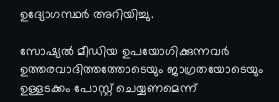ഉദ്യോഗസ്ഥര്‍ അറിയിച്ചു.

സോഷ്യൽ മീഡിയ ഉപയോഗിക്കുന്നവർ ഉത്തരവാദിത്തത്തോടെയും ജാഗ്രതയോടെയും ഉള്ളടക്കം പോസ്റ്റ് ചെയ്യണമെന്ന്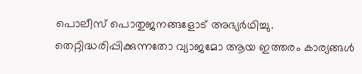പൊലീസ് പൊതുജനങ്ങളോട് അഭ്യര്‍ഥിച്ചു.  തെറ്റിദ്ധരിപ്പിക്കുന്നതോ വ്യാജമോ ആയ ഇത്തരം കാര്യങ്ങള്‍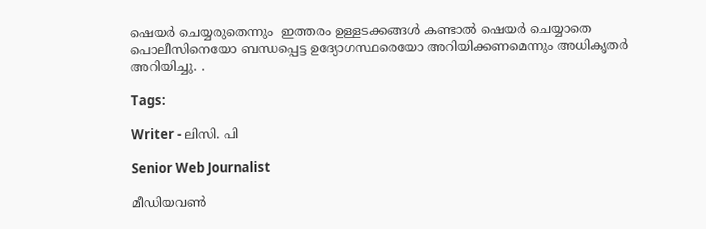ഷെയർ ചെയ്യരുതെന്നും  ഇത്തരം ഉള്ളടക്കങ്ങള്‍ കണ്ടാൽ ഷെയര്‍ ചെയ്യാതെ പൊലീസിനെയോ ബന്ധപ്പെട്ട ഉദ്യോഗസ്ഥരെയോ അറിയിക്കണമെന്നും അധികൃതര്‍ അറിയിച്ചു. .

Tags:

Writer - ലിസി. പി

Senior Web Journalist

മീഡിയവൺ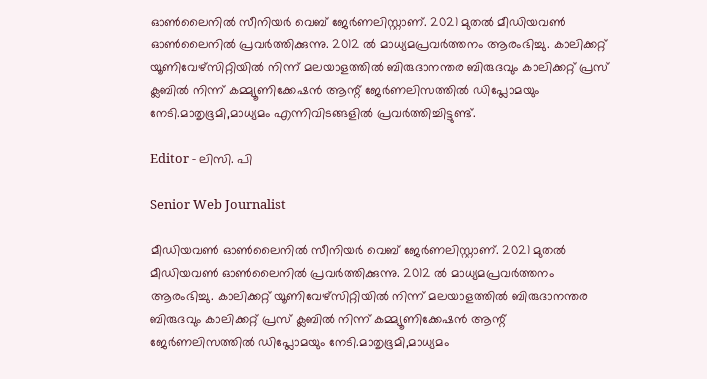ഓൺലൈനിൽ സീനിയർ വെബ് ജേർണലിസ്റ്റാണ്. 2021 മുതൽ മീഡിയവൺ ഓൺലൈനിൽ പ്രവർത്തിക്കുന്നു. 2012 ല്‍ മാധ്യമപ്രവര്‍ത്തനം ആരംഭിച്ചു. കാലിക്കറ്റ് യൂണിവേഴ്‌സിറ്റിയിൽ നിന്ന് മലയാളത്തിൽ ബിരുദാനന്തര ബിരുദവും കാലിക്കറ്റ് പ്രസ് ക്ലബിൽ നിന്ന് കമ്മ്യൂണിക്കേഷൻ ആന്റ് ജേർണലിസത്തിൽ ഡിപ്ലോമയും നേടി.മാതൃഭൂമി,മാധ്യമം എന്നിവിടങ്ങളിൽ പ്രവർത്തിച്ചിട്ടുണ്ട്.

Editor - ലിസി. പി

Senior Web Journalist

മീഡിയവൺ ഓൺലൈനിൽ സീനിയർ വെബ് ജേർണലിസ്റ്റാണ്. 2021 മുതൽ മീഡിയവൺ ഓൺലൈനിൽ പ്രവർത്തിക്കുന്നു. 2012 ല്‍ മാധ്യമപ്രവര്‍ത്തനം ആരംഭിച്ചു. കാലിക്കറ്റ് യൂണിവേഴ്‌സിറ്റിയിൽ നിന്ന് മലയാളത്തിൽ ബിരുദാനന്തര ബിരുദവും കാലിക്കറ്റ് പ്രസ് ക്ലബിൽ നിന്ന് കമ്മ്യൂണിക്കേഷൻ ആന്റ് ജേർണലിസത്തിൽ ഡിപ്ലോമയും നേടി.മാതൃഭൂമി,മാധ്യമം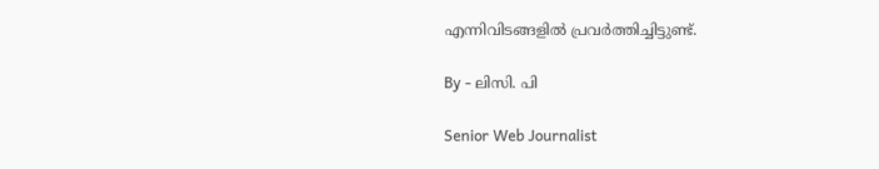എന്നിവിടങ്ങളിൽ പ്രവർത്തിച്ചിട്ടുണ്ട്.

By - ലിസി. പി

Senior Web Journalist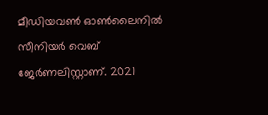മീഡിയവൺ ഓൺലൈനിൽ സീനിയർ വെബ് ജേർണലിസ്റ്റാണ്. 2021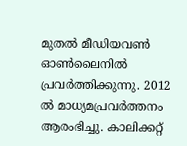മുതൽ മീഡിയവൺ ഓൺലൈനിൽ പ്രവർത്തിക്കുന്നു. 2012 ല്‍ മാധ്യമപ്രവര്‍ത്തനം ആരംഭിച്ചു. കാലിക്കറ്റ്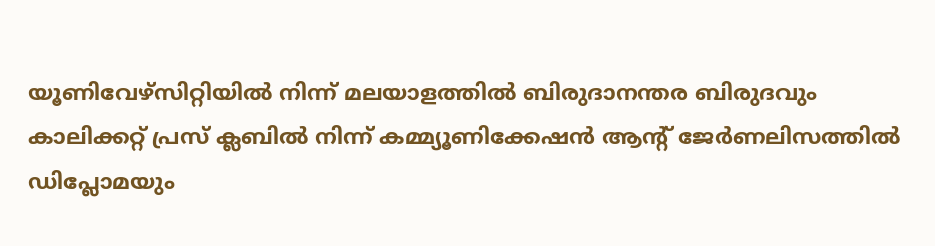യൂണിവേഴ്‌സിറ്റിയിൽ നിന്ന് മലയാളത്തിൽ ബിരുദാനന്തര ബിരുദവും കാലിക്കറ്റ് പ്രസ് ക്ലബിൽ നിന്ന് കമ്മ്യൂണിക്കേഷൻ ആന്റ് ജേർണലിസത്തിൽ ഡിപ്ലോമയും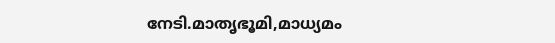നേടി.മാതൃഭൂമി,മാധ്യമം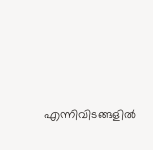എന്നിവിടങ്ങളിൽ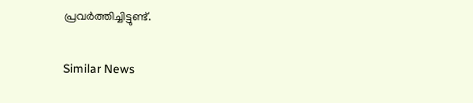പ്രവർത്തിച്ചിട്ടുണ്ട്.

Similar News